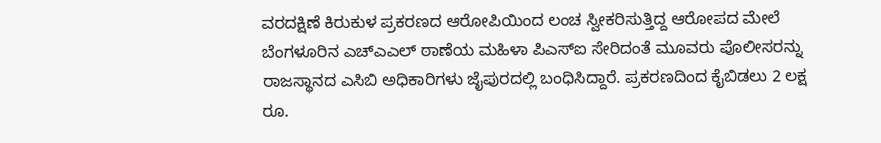ವರದಕ್ಷಿಣೆ ಕಿರುಕುಳ ಪ್ರಕರಣದ ಆರೋಪಿಯಿಂದ ಲಂಚ ಸ್ವೀಕರಿಸುತ್ತಿದ್ದ ಆರೋಪದ ಮೇಲೆ ಬೆಂಗಳೂರಿನ ಎಚ್‌ಎಎಲ್ ಠಾಣೆಯ ಮಹಿಳಾ ಪಿಎಸ್‌ಐ ಸೇರಿದಂತೆ ಮೂವರು ಪೊಲೀಸರನ್ನು ರಾಜಸ್ಥಾನದ ಎಸಿಬಿ ಅಧಿಕಾರಿಗಳು ಜೈಪುರದಲ್ಲಿ ಬಂಧಿಸಿದ್ದಾರೆ. ಪ್ರಕರಣದಿಂದ ಕೈಬಿಡಲು 2 ಲಕ್ಷ ರೂ.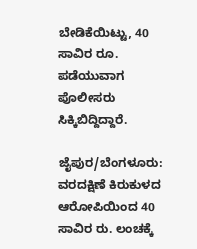ಬೇಡಿಕೆಯಿಟ್ಟು, 40 ಸಾವಿರ ರೂ. ಪಡೆಯುವಾಗ ಪೊಲೀಸರು ಸಿಕ್ಕಿಬಿದ್ದಿದ್ದಾರೆ.

ಜೈಪುರ/ಬೆಂಗಳೂರು: ವರದಕ್ಷಿಣೆ ಕಿರುಕುಳದ ಆರೋಪಿಯಿಂದ 40 ಸಾವಿರ ರು. ಲಂಚಕ್ಕೆ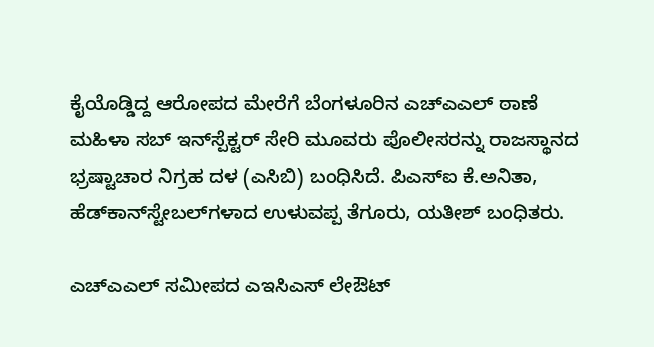ಕೈಯೊಡ್ಡಿದ್ದ ಆರೋಪದ ಮೇರೆಗೆ ಬೆಂಗಳೂರಿನ ಎಚ್‌ಎಎಲ್ ಠಾಣೆ ಮಹಿಳಾ ಸಬ್ ಇನ್‌ಸ್ಪೆಕ್ಟರ್ ಸೇರಿ ಮೂವರು ಪೊಲೀಸರನ್ನು ರಾಜಸ್ಥಾನದ ಭ್ರಷ್ಟಾಚಾರ ನಿಗ್ರಹ ದಳ (ಎಸಿಬಿ) ಬಂಧಿಸಿದೆ. ಪಿಎಸ್‌ಐ ಕೆ.ಅನಿತಾ, ಹೆಡ್‌ಕಾನ್‌ಸ್ಟೇಬಲ್‌ಗಳಾದ ಉಳುವಪ್ಪ ತೆಗೂರು, ಯತೀಶ್ ಬಂಧಿತರು.

ಎಚ್‌ಎಎಲ್‌ ಸಮೀಪದ ಎಇಸಿಎಸ್‌ ಲೇಔಟ್‌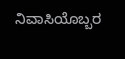ನಿವಾಸಿಯೊಬ್ಬರ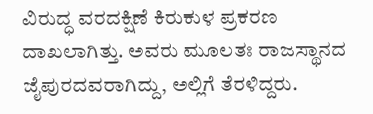ವಿರುದ್ಧ ವರದಕ್ಷಿಣೆ ಕಿರುಕುಳ ಪ್ರಕರಣ ದಾಖಲಾಗಿತ್ತು. ಅವರು ಮೂಲತಃ ರಾಜಸ್ಥಾನದ ಜೈಪುರದವರಾಗಿದ್ದು, ಅಲ್ಲಿಗೆ ತೆರಳಿದ್ದರು.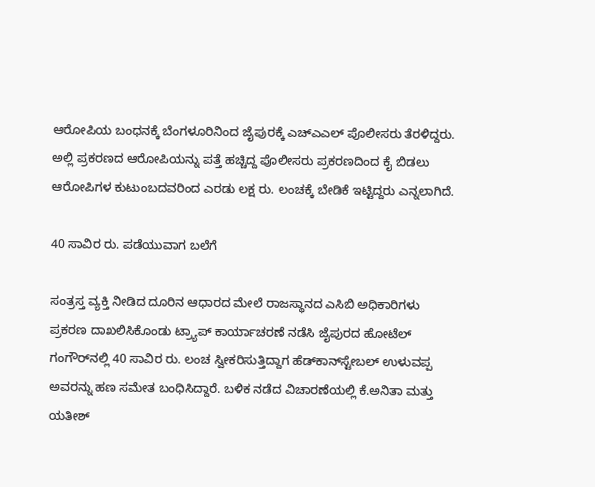ಆರೋಪಿಯ ಬಂಧನಕ್ಕೆ ಬೆಂಗಳೂರಿನಿಂದ ಜೈಪುರಕ್ಕೆ ಎಚ್‌ಎಎಲ್ ಪೊಲೀಸರು ತೆರಳಿದ್ದರು. ಅಲ್ಲಿ ಪ್ರಕರಣದ ಆರೋಪಿಯನ್ನು ಪತ್ತೆ ಹಚ್ಚಿದ್ದ ಪೊಲೀಸರು ಪ್ರಕರಣದಿಂದ ಕೈ ಬಿಡಲು ಆರೋಪಿಗಳ ಕುಟುಂಬದವರಿಂದ ಎರಡು ಲಕ್ಷ ರು. ಲಂಚಕ್ಕೆ ಬೇಡಿಕೆ ಇಟ್ಟಿದ್ದರು ಎನ್ನಲಾಗಿದೆ.

40 ಸಾವಿರ ರು. ಪಡೆಯುವಾಗ ಬಲೆಗೆ

ಸಂತ್ರಸ್ತ ವ್ಯಕ್ತಿ ನೀಡಿದ ದೂರಿನ ಆಧಾರದ ಮೇಲೆ ರಾಜಸ್ಥಾನದ ಎಸಿಬಿ ಅಧಿಕಾರಿಗಳು ಪ್ರಕರಣ ದಾಖಲಿಸಿಕೊಂಡು ಟ್ರ್ಯಾಪ್‌ ಕಾರ್ಯಾಚರಣೆ ನಡೆಸಿ ಜೈಪುರದ ಹೋಟೆಲ್ ಗಂಗೌರ್‌ನಲ್ಲಿ 40 ಸಾವಿರ ರು. ಲಂಚ ಸ್ವೀಕರಿಸುತ್ತಿದ್ದಾಗ ಹೆಡ್‌ಕಾನ್‌ಸ್ಟೇಬಲ್‌ ಉಳುವಪ್ಪ ಅವರನ್ನು ಹಣ ಸಮೇತ ಬಂಧಿಸಿದ್ದಾರೆ. ಬಳಿಕ ನಡೆದ ವಿಚಾರಣೆಯಲ್ಲಿ ಕೆ.ಅನಿತಾ ಮತ್ತು ಯತೀಶ್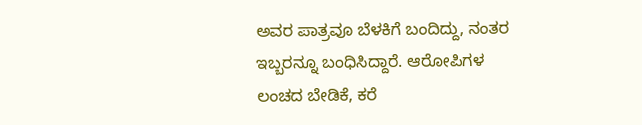ಅವರ ಪಾತ್ರವೂ ಬೆಳಕಿಗೆ ಬಂದಿದ್ದು, ನಂತರ ಇಬ್ಬರನ್ನೂ ಬಂಧಿಸಿದ್ದಾರೆ. ಆರೋಪಿಗಳ ಲಂಚದ ಬೇಡಿಕೆ, ಕರೆ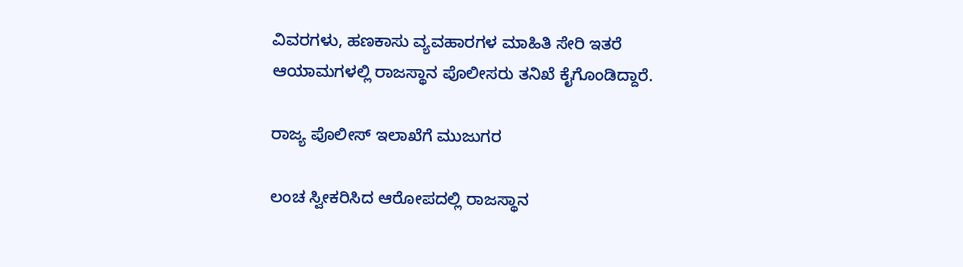ವಿವರಗಳು, ಹಣಕಾಸು ವ್ಯವಹಾರಗಳ ಮಾಹಿತಿ ಸೇರಿ ಇತರೆ ಆಯಾಮಗಳಲ್ಲಿ ರಾಜಸ್ಥಾನ ಪೊಲೀಸರು ತನಿಖೆ ಕೈಗೊಂಡಿದ್ದಾರೆ.

ರಾಜ್ಯ ಪೊಲೀಸ್‌ ಇಲಾಖೆಗೆ ಮುಜುಗರ

ಲಂಚ ಸ್ವೀಕರಿಸಿದ ಆರೋಪದಲ್ಲಿ ರಾಜಸ್ಥಾನ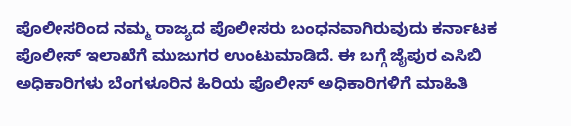ಪೊಲೀಸರಿಂದ ನಮ್ಮ ರಾಜ್ಯದ ಪೊಲೀಸರು ಬಂಧನವಾಗಿರುವುದು ಕರ್ನಾಟಕ ಪೊಲೀಸ್ ಇಲಾಖೆಗೆ ಮುಜುಗರ ಉಂಟುಮಾಡಿದೆ. ಈ ಬಗ್ಗೆ ಜೈಪುರ ಎಸಿಬಿ ಅಧಿಕಾರಿಗಳು ಬೆಂಗಳೂರಿನ ಹಿರಿಯ ಪೊಲೀಸ್‌ ಅಧಿಕಾರಿಗಳಿಗೆ ಮಾಹಿತಿ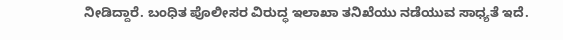ನೀಡಿದ್ದಾರೆ. ಬಂಧಿತ ಪೊಲೀಸರ ವಿರುದ್ಧ ಇಲಾಖಾ ತನಿಖೆಯು ನಡೆಯುವ ಸಾಧ್ಯತೆ ಇದೆ.